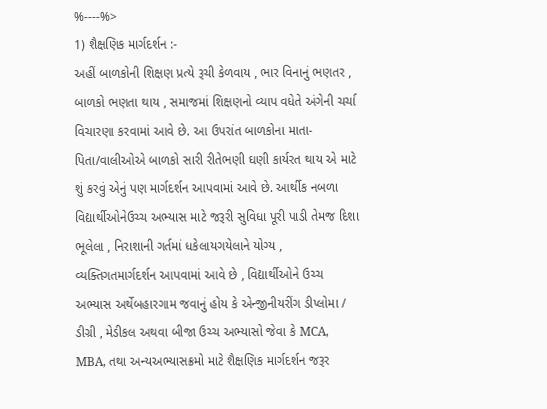%----%>
1) શૈક્ષણિક માર્ગદર્શન :-
અહીં બાળકોની શિક્ષણ પ્રત્યે રૂચી કેળવાય , ભાર વિનાનું ભણતર , બાળકો ભણતા થાય , સમાજમાં શિક્ષણનો વ્યાપ વધેતે અંગેની ચર્ચા વિચારણા કરવામાં આવે છે. આ ઉપરાંત બાળકોના માતા-પિતા/વાલીઓએ બાળકો સારી રીતેભણી ઘણી કાર્યરત થાય એ માટે શું કરવું એનું પણ માર્ગદર્શન આપવામાં આવે છે. આર્થીક નબળા વિદ્યાર્થીઓનેઉચ્ચ અભ્યાસ માટે જરૂરી સુવિધા પૂરી પાડી તેમજ દિશા ભૂલેલા , નિરાશાની ગર્તમાં ધકેલાયગયેલાને યોગ્ય , વ્યક્તિગતમાર્ગદર્શન આપવામાં આવે છે , વિદ્યાર્થીઓને ઉચ્ચ અભ્યાસ અર્થેબહારગામ જવાનું હોય કે એન્જીનીયરીંગ ડીપ્લોમા / ડીગ્રી , મેડીકલ અથવા બીજા ઉચ્ચ અભ્યાસો જેવા કે MCA, MBA, તથા અન્યઅભ્યાસક્રમો માટે શૈક્ષણિક માર્ગદર્શન જરૂર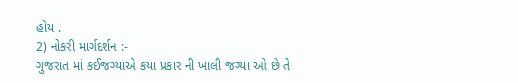હોય .
2) નોકરી માર્ગદર્શન :-
ગુજરાત માં કઈજગ્યાએ કયા પ્રકાર ની ખાલી જગ્યા ઓ છે તે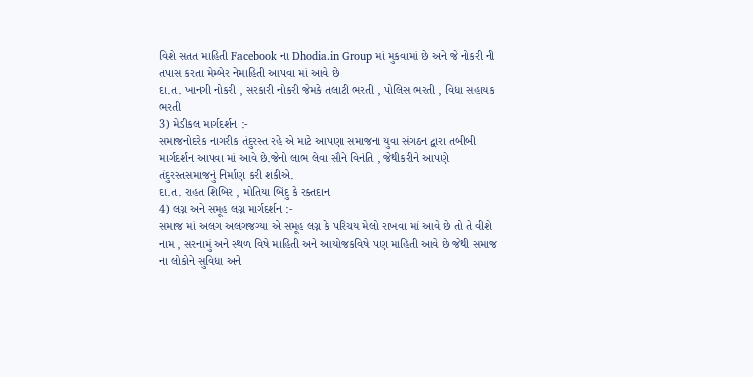વિશે સતત માહિતી Facebook ના Dhodia.in Group માં મુકવામાં છે અને જે નોકરી ની તપાસ કરતા મેમ્બેર નેમાહિતી આપવા માં આવે છે
દા.ત. ખાનગી નોકરી , સરકારી નોકરી જેમકે તલાટી ભરતી , પોલિસ ભરતી , વિધા સહાયક ભરતી
3) મેડીકલ માર્ગદર્શન :-
સમાજનોદરેક નાગરીક તંદુરસ્ત રહે એ માટે આપણા સમાજના યુવા સંગઠન દ્વારા તબીબી માર્ગદર્શન આપવા માં આવે છે.જેનો લાભ લેવા સૌને વિનંતિ , જેથીકરીને આપણે તંદુરસ્તસમાજનું નિર્માણ કરી શકીએ.
દા.ત. રાહત શિબિર , મોતિયા બિંદુ કે રક્તદાન
4) લગ્ન અને સમૂહ લગ્ન માર્ગદર્શન :-
સમાજ માં અલગ અલગજગ્યા એ સમૂહ લગ્ન કે પરિચય મેલો રાખવા માં આવે છે તો તે વીશે નામ , સરનામું અને સ્થળ વિષે માહિતી અને આયોજકવિષે પણ માહિતી આવે છે જેથી સમાજ ના લોકોને સુવિધા અને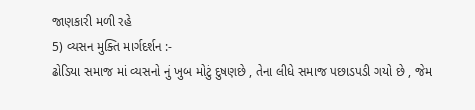જાણકારી મળી રહે
5) વ્યસન મુક્તિ માર્ગદર્શન :-
ઢોડિયા સમાજ માં વ્યસનો નું ખુબ મોટું દુષણછે , તેના લીધે સમાજ પછાડપડી ગયો છે , જેમ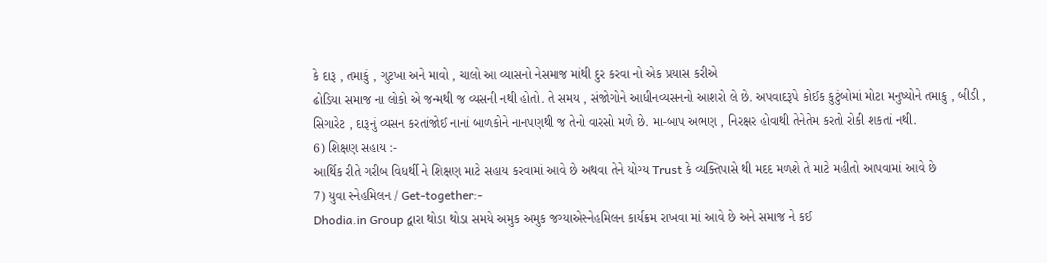કે દારૂ , તમાકું , ગુટખા અને માવો , ચાલો આ વ્યાસનો નેસમાજ માંથી દુર કરવા નો એક પ્રયાસ કરીએ
ઢોડિયા સમાજ ના લોકો એ જન્મથી જ વ્યસની નથી હોતો. તે સમય , સંજોગોને આધીનવ્યસનનો આશરો લે છે. અપવાદરૂપે કોઈક કુટુંબોમાં મોટા મનુષ્યોને તમાકુ , બીડી , સિગારેટ , દારૂનું વ્યસન કરતાંજોઈ નાનાં બાળકોને નાનપણથી જ તેનો વારસો મળે છે. મા-બાપ અભણ , નિરક્ષર હોવાથી તેનેતેમ કરતો રોકી શકતાં નથી.
6) શિક્ષણ સહાય :-
આર્થિક રીતે ગરીબ વિધર્થી ને શિક્ષણ માટે સહાય કરવામાં આવે છે અથવા તેને યોગ્ય Trust કે વ્યક્તિપાસે થી મદદ મળશે તે માટે મહીતો આપવામાં આવે છે
7) યુવા સ્નેહમિલન / Get-together:-
Dhodia.in Group દ્વારા થોડા થોડા સમયે અમુક અમુક જગ્યાએસ્નેહમિલન કાર્યક્રમ રાખવા માં આવે છે અને સમાજ ને કઈ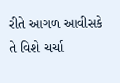રીતે આગળ આવીસકે તે વિશે ચર્ચા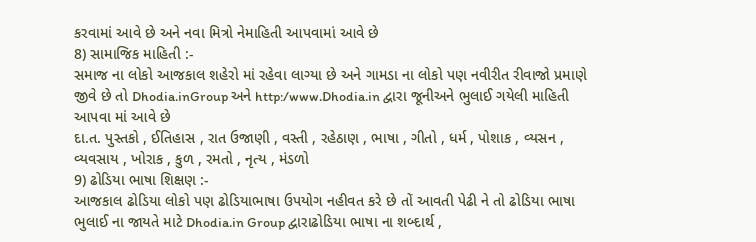કરવામાં આવે છે અને નવા મિત્રો નેમાહિતી આપવામાં આવે છે
8) સામાજિક માહિતી :-
સમાજ ના લોકો આજકાલ શહેરો માં રહેવા લાગ્યા છે અને ગામડા ના લોકો પણ નવીરીત રીવાજો પ્રમાણે જીવે છે તો Dhodia.inGroup અને http:/www.Dhodia.in દ્વારા જૂનીઅને ભુલાઈ ગયેલી માહિતી આપવા માં આવે છે
દા.ત. પુસ્તકો , ઈતિહાસ , રાત ઉજાણી , વસ્તી , રહેઠાણ , ભાષા , ગીતો , ધર્મ , પોશાક , વ્યસન , વ્યવસાય , ખોરાક , કુળ , રમતો , નૃત્ય , મંડળો
9) ઢોડિયા ભાષા શિક્ષણ :-
આજકાલ ઢોડિયા લોકો પણ ઢોડિયાભાષા ઉપયોગ નહીવત કરે છે તોં આવતી પેઢી ને તો ઢોડિયા ભાષા ભુલાઈ ના જાયતે માટે Dhodia.in Group દ્વારાઢોડિયા ભાષા ના શબ્દાર્થ ,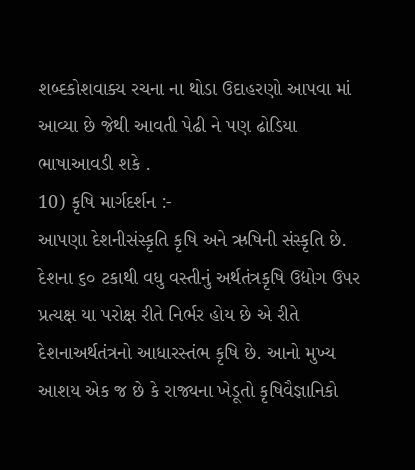શબ્દકોશવાક્ય રચના ના થોડા ઉદાહરણો આપવા માં આવ્યા છે જેથી આવતી પેઢી ને પણ ઢોડિયા ભાષાઆવડી શકે .
10) કૃષિ માર્ગદર્શન :-
આપણા દેશનીસંસ્કૃતિ કૃષિ અને ઋષિની સંસ્કૃતિ છે. દેશના ૬૦ ટકાથી વધુ વસ્તીનું અર્થતંત્રકૃષિ ઉદ્યોગ ઉપર પ્રત્યક્ષ યા પરોક્ષ રીતે નિર્ભર હોય છે એ રીતે દેશનાઅર્થતંત્રનો આધારસ્તંભ કૃષિ છે. આનો મુખ્ય આશય એક જ છે કે રાજ્યના ખેડૂતો કૃષિવૈજ્ઞાનિકો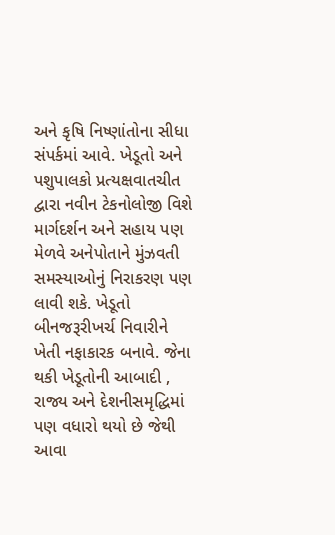અને કૃષિ નિષ્ણાંતોના સીધા સંપર્કમાં આવે. ખેડૂતો અને પશુપાલકો પ્રત્યક્ષવાતચીત દ્વારા નવીન ટેકનોલોજી વિશે માર્ગદર્શન અને સહાય પણ મેળવે અનેપોતાને મુંઝવતી સમસ્યાઓનું નિરાકરણ પણ લાવી શકે. ખેડૂતો બીનજરૂરીખર્ચ નિવારીને ખેતી નફાકારક બનાવે. જેના થકી ખેડૂતોની આબાદી , રાજ્ય અને દેશનીસમૃદ્ધિમાં પણ વધારો થયો છે જેથી આવા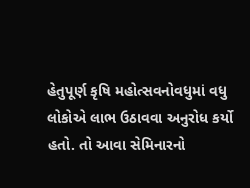હેતુપૂર્ણ કૃષિ મહોત્સવનોવધુમાં વધુ લોકોએ લાભ ઉઠાવવા અનુરોધ કર્યો હતો. તો આવા સેમિનારનો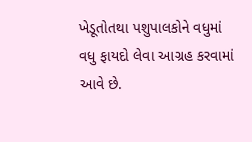ખેડૂતોતથા પશુપાલકોને વધુમાં વધુ ફાયદો લેવા આગ્રહ કરવામાં આવે છે.